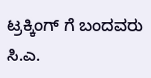ಟ್ರಕ್ಕಿಂಗ್ ಗೆ ಬಂದವರು ಸಿ.ಎ.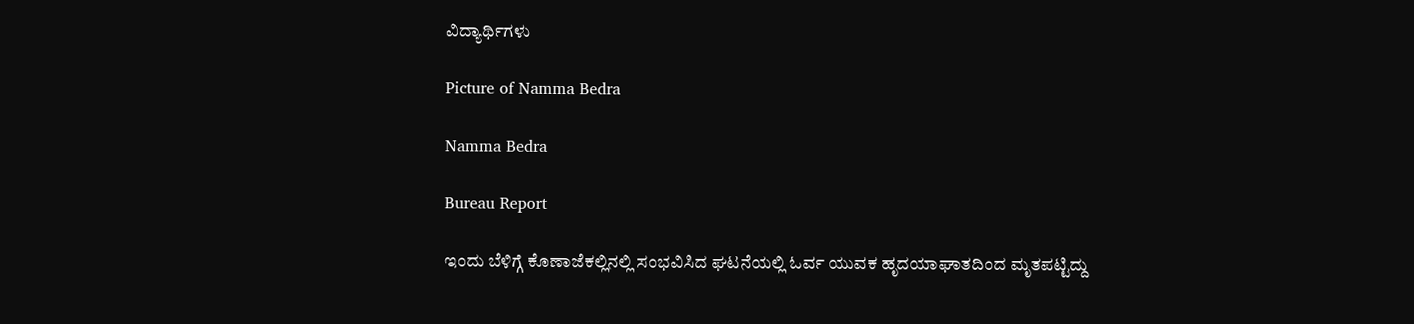ವಿದ್ಯಾರ್ಥಿಗಳು

Picture of Namma Bedra

Namma Bedra

Bureau Report

ಇಂದು ಬೆಳಿಗ್ಗೆ ಕೊಣಾಜೆಕಲ್ಲಿನಲ್ಲಿ ಸಂಭವಿಸಿದ ಘಟನೆಯಲ್ಲಿ ಓರ್ವ ಯುವಕ ಹೃದಯಾಘಾತದಿಂದ ಮೃತಪಟ್ಟಿದ್ದು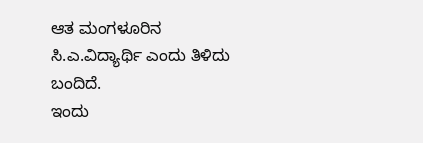ಆತ ಮಂಗಳೂರಿನ ಸಿ.ಎ.ವಿದ್ಯಾರ್ಥಿ ಎಂದು ತಿಳಿದು ಬಂದಿದೆ.
ಇಂದು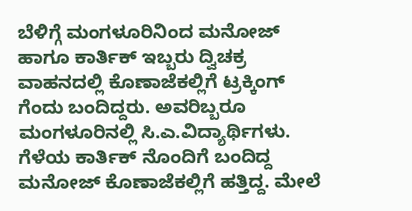ಬೆಳಿಗ್ಗೆ ಮಂಗಳೂರಿನಿಂದ ಮನೋಜ್ ಹಾಗೂ ಕಾರ್ತಿಕ್ ಇಬ್ಬರು ದ್ವಿಚಕ್ರ ವಾಹನದಲ್ಲಿ ಕೊಣಾಜೆಕಲ್ಲಿಗೆ ಟ್ರಕ್ಕಿಂಗ್ ಗೆಂದು ಬಂದಿದ್ದರು. ಅವರಿಬ್ಬರೂ ಮಂಗಳೂರಿನಲ್ಲಿ ಸಿ.ಎ.ವಿದ್ಯಾರ್ಥಿಗಳು.
ಗೆಳೆಯ ಕಾರ್ತಿಕ್ ನೊಂದಿಗೆ ಬಂದಿದ್ದ ಮನೋಜ್ ಕೊಣಾಜೆಕಲ್ಲಿಗೆ ಹತ್ತಿದ್ದ. ಮೇಲೆ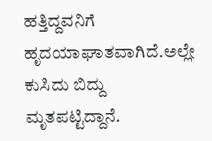ಹತ್ತಿದ್ದವನಿಗೆ ಹೃದಯಾಘಾತವಾಗಿದೆ.ಅಲ್ಲೇ ಕುಸಿದು ಬಿದ್ದು ಮೃತಪಟ್ಟಿದ್ದಾನೆ.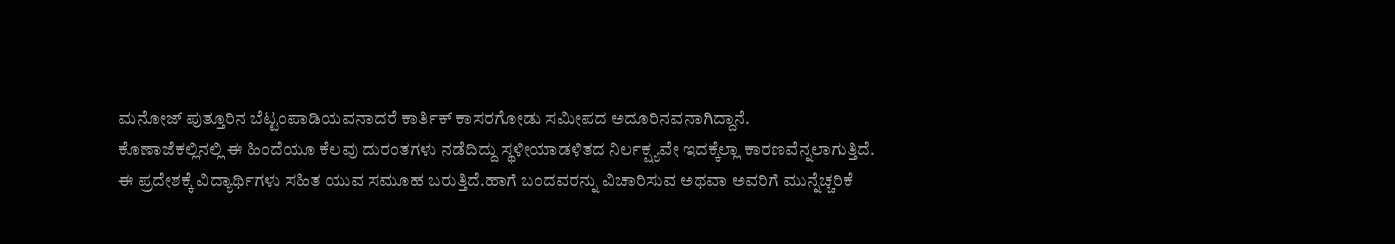ಮನೋಜ್ ಪುತ್ತೂರಿನ ಬೆಟ್ಟಂಪಾಡಿಯವನಾದರೆ ಕಾರ್ತಿಕ್ ಕಾಸರಗೋಡು ಸಮೀಪದ ಅದೂರಿನವನಾಗಿದ್ದಾನೆ.
ಕೊಣಾಜೆಕಲ್ಲಿನಲ್ಲಿ ಈ ಹಿಂದೆಯೂ ಕೆಲವು ದುರಂತಗಳು ನಡೆದಿದ್ದು ಸ್ಥಳೀಯಾಡಳಿತದ ನಿರ್ಲಕ್ಷ್ಯವೇ ಇದಕ್ಕೆಲ್ಲಾ ಕಾರಣವೆನ್ನಲಾಗುತ್ತಿದೆ.
ಈ ಪ್ರದೇಶಕ್ಕೆ ವಿದ್ಯಾರ್ಥಿಗಳು ಸಹಿತ ಯುವ ಸಮೂಹ ಬರುತ್ತಿದೆ.ಹಾಗೆ ಬಂದವರನ್ನು ವಿಚಾರಿಸುವ ಅಥವಾ ಅವರಿಗೆ ಮುನ್ನೆಚ್ಚರಿಕೆ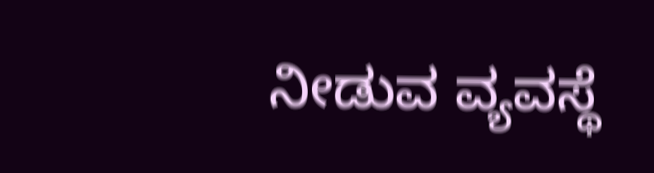ನೀಡುವ ವ್ಯವಸ್ಥೆ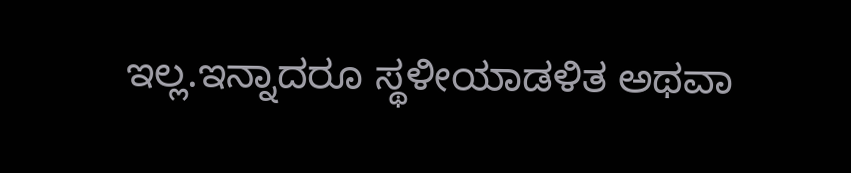ಇಲ್ಲ.ಇನ್ನಾದರೂ ಸ್ಥಳೀಯಾಡಳಿತ ಅಥವಾ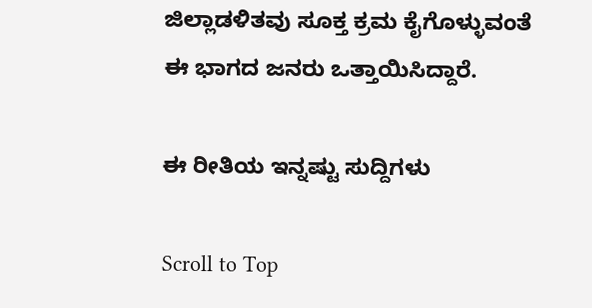ಜಿಲ್ಲಾಡಳಿತವು ಸೂಕ್ತ ಕ್ರಮ ಕೈಗೊಳ್ಳುವಂತೆ ಈ ಭಾಗದ ಜನರು ಒತ್ತಾಯಿಸಿದ್ದಾರೆ.

ಈ ರೀತಿಯ ಇನ್ನಷ್ಟು ಸುದ್ದಿಗಳು

Scroll to Top